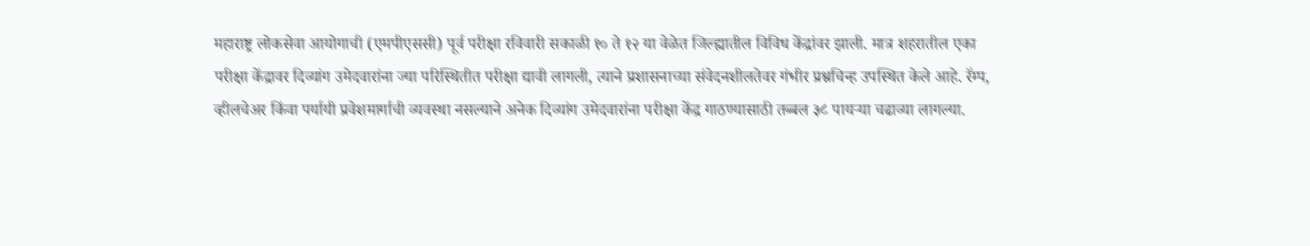महाराष्ट्र लोकसेवा आयोगाची (एमपीएससी) पूर्व परीक्षा रविवारी सकाळी १० ते १२ या वेळेत जिल्ह्यातील विविध केंद्रांवर झाली. मात्र शहरातील एका परीक्षा केंद्रावर दिव्यांग उमेदवारांना ज्या परिस्थितीत परीक्षा द्यावी लागली, त्याने प्रशासनाच्या संवेदनशीलतेवर गंभीर प्रश्नचिन्ह उपस्थित केले आहे. रॅम्प, व्हीलचेअर किंवा पर्यायी प्रवेशमार्गाची व्यवस्था नसल्याने अनेक दिव्यांग उमेदवारांना परीक्षा केंद्र गाठण्यासाठी तब्बल ३८ पायऱ्या चढाव्या लागल्या.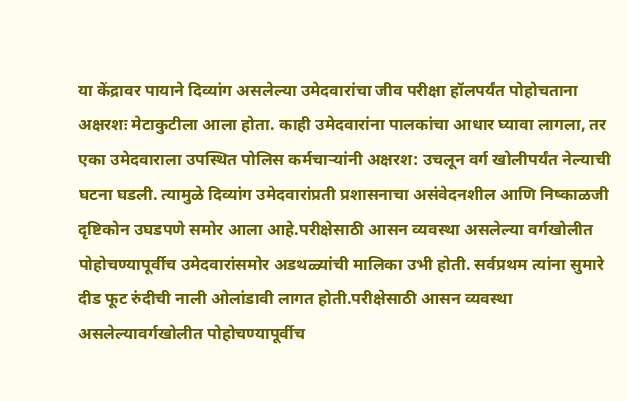या केंद्रावर पायाने दिव्यांग असलेल्या उमेदवारांचा जीव परीक्षा हॉलपर्यंत पोहोचताना अक्षरशः मेटाकुटीला आला होता. काही उमेदवारांना पालकांचा आधार घ्यावा लागला, तर एका उमेदवाराला उपस्थित पोलिस कर्मचाऱ्यांनी अक्षरश: उचलून वर्ग खोलीपर्यंत नेल्याची घटना घडली. त्यामुळे दिव्यांग उमेदवारांप्रती प्रशासनाचा असंवेदनशील आणि निष्काळजी दृष्टिकोन उघडपणे समोर आला आहे.परीक्षेसाठी आसन व्यवस्था असलेल्या वर्गखोलीत पोहोचण्यापूर्वीच उमेदवारांसमोर अडथळ्यांची मालिका उभी होती. सर्वप्रथम त्यांना सुमारे दीड फूट रुंदीची नाली ओलांडावी लागत होती.परीक्षेसाठी आसन व्यवस्था असलेल्यावर्गखोलीत पोहोचण्यापूर्वीच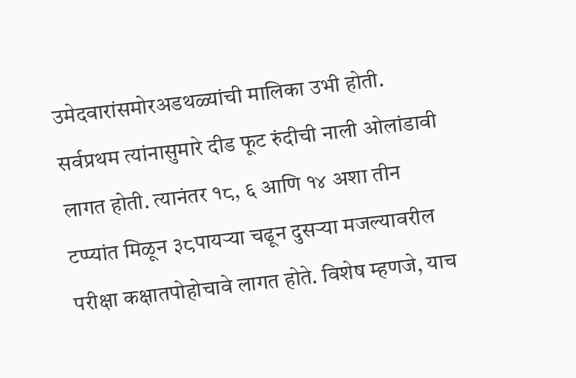उमेदवारांसमोरअडथळ्यांची मालिका उभी होती. सर्वप्रथम त्यांनासुमारे दीड फूट रुंदीची नाली ओलांडावी लागत होती. त्यानंतर १८, ६ आणि १४ अशा तीन टप्प्यांत मिळून ३८पायऱ्या चढून दुसऱ्या मजल्यावरील परीक्षा कक्षातपोहोचावे लागत होते. विशेष म्हणजे, याच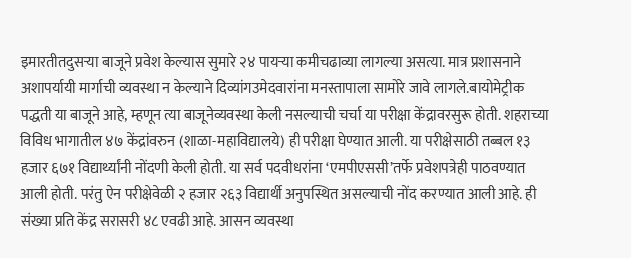इमारतीतदुसऱ्या बाजूने प्रवेश केल्यास सुमारे २४ पायऱ्या कमीचढाव्या लागल्या असत्या. मात्र प्रशासनाने अशापर्यायी मार्गाची व्यवस्था न केल्याने दिव्यांगउमेदवारांना मनस्तापाला सामोरे जावे लागले.बायोमेट्रीक पद्धती या बाजूने आहे, म्हणून त्या बाजूनेव्यवस्था केली नसल्याची चर्चा या परीक्षा केंद्रावरसुरू होती. शहराच्या विविध भागातील ४७ केंद्रांवरुन (शाळा-महाविद्यालये) ही परीक्षा घेण्यात आली. या परीक्षेसाठी तब्बल १३ हजार ६७१ विद्यार्थ्यांनी नोंदणी केली होती. या सर्व पदवीधरांना ‘एमपीएससी’तर्फे प्रवेशपत्रेही पाठवण्यात आली होती. परंतु ऐन परीक्षेवेळी २ हजार २६३ विद्यार्थी अनुपस्थित असल्याची नोंद करण्यात आली आहे. ही संख्या प्रति केंद्र सरासरी ४८ एवढी आहे. आसन व्यवस्था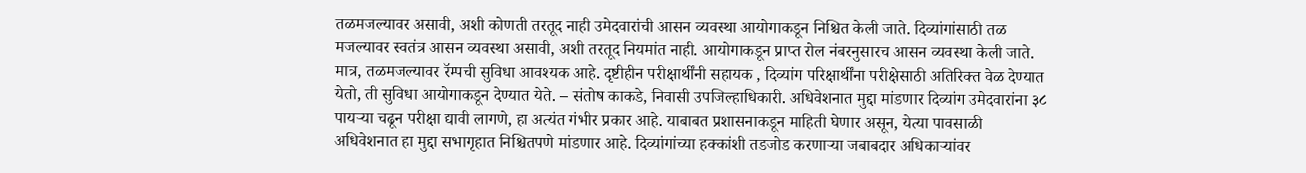तळमजल्यावर असावी, अशी कोणती तरतूद नाही उमेदवारांची आसन व्यवस्था आयोगाकडून निश्चित केली जाते. दिव्यांगांसाठी तळ मजल्यावर स्वतंत्र आसन व्यवस्था असावी, अशी तरतूद नियमांत नाही. आयोगाकडून प्राप्त रोल नंबरनुसारच आसन व्यवस्था केली जाते. मात्र, तळमजल्यावर रॅम्पची सुविधा आवश्यक आहे. दृष्टीहीन परीक्षार्थींनी सहायक , दिव्यांग परिक्षार्थींना परीक्षेसाठी अतिरिक्त वेळ देण्यात येतो, ती सुविधा आयोगाकडून देण्यात येते. – संतोष काकडे, निवासी उपजिल्हाधिकारी. अधिवेशनात मुद्दा मांडणार दिव्यांग उमेदवारांना ३८ पायऱ्या चढून परीक्षा द्यावी लागणे, हा अत्यंत गंभीर प्रकार आहे. याबाबत प्रशासनाकडून माहिती घेणार असून, येत्या पावसाळी अधिवेशनात हा मुद्दा सभागृहात निश्चितपणे मांडणार आहे. दिव्यांगांच्या हक्कांशी तडजोड करणाऱ्या जबाबदार अधिकाऱ्यांवर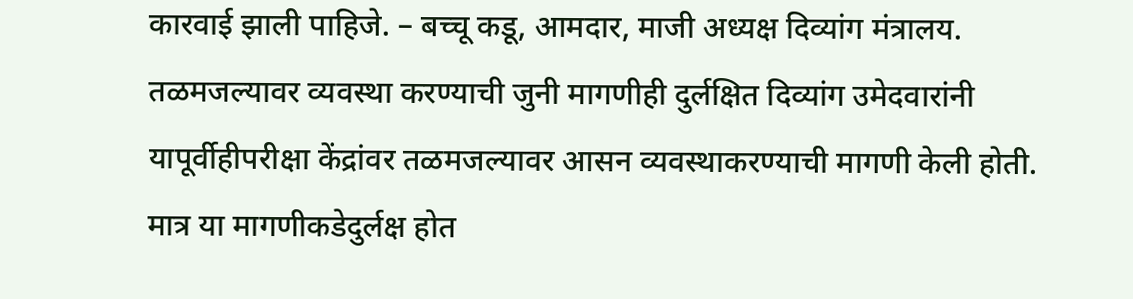कारवाई झाली पाहिजे. – बच्चू कडू, आमदार, माजी अध्यक्ष दिव्यांग मंत्रालय. तळमजल्यावर व्यवस्था करण्याची जुनी मागणीही दुर्लक्षित दिव्यांग उमेदवारांनी यापूर्वीहीपरीक्षा केंद्रांवर तळमजल्यावर आसन व्यवस्थाकरण्याची मागणी केली होती. मात्र या मागणीकडेदुर्लक्ष होत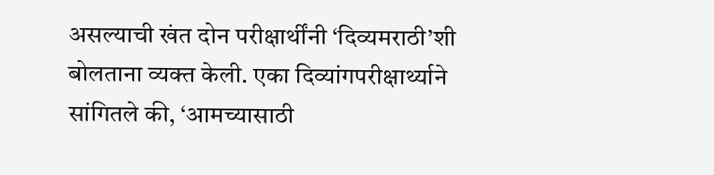असल्याची खंत दोन परीक्षार्थींनी ‘दिव्यमराठी’शी बोलताना व्यक्त केली. एका दिव्यांगपरीक्षार्थ्याने सांगितले की, ‘आमच्यासाठी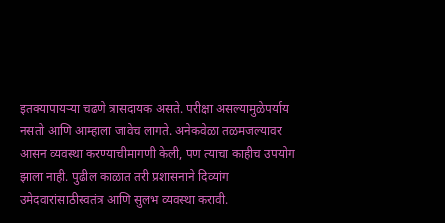इतक्यापायऱ्या चढणे त्रासदायक असते. परीक्षा असल्यामुळेपर्याय नसतो आणि आम्हाला जावेच लागते. अनेकवेळा तळमजल्यावर आसन व्यवस्था करण्याचीमागणी केली, पण त्याचा काहीच उपयोग झाला नाही. पुढील काळात तरी प्रशासनाने दिव्यांग उमेदवारांसाठीस्वतंत्र आणि सुलभ व्यवस्था करावी.